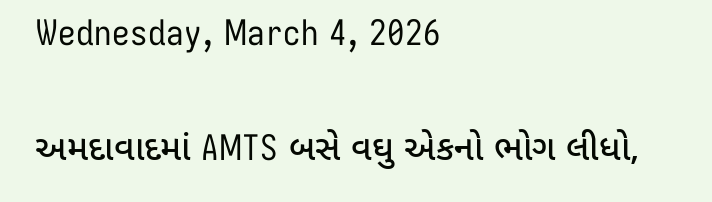Wednesday, March 4, 2026

અમદાવાદમાં AMTS બસે વઘુ એકનો ભોગ લીધો,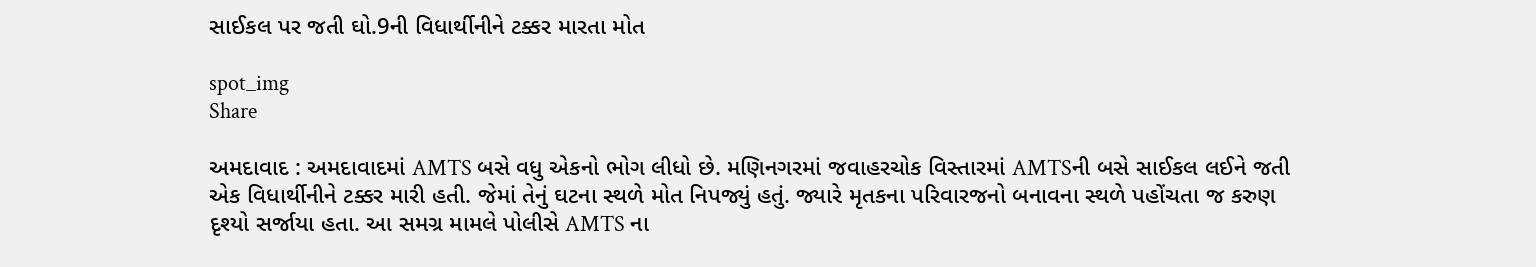સાઈકલ પર જતી ઘો.9ની વિધાર્થીનીને ટક્કર મારતા મોત

spot_img
Share

અમદાવાદ : અમદાવાદમાં AMTS બસે વધુ એકનો ભોગ લીધો છે. મણિનગરમાં જવાહરચોક વિસ્તારમાં AMTSની બસે સાઈકલ લઈને જતી એક વિધાર્થીનીને ટક્કર મારી હતી. જેમાં તેનું ઘટના સ્થળે મોત નિપજ્યું હતું. જ્યારે મૃતકના પરિવારજનો બનાવના સ્થળે પહોંચતા જ કરુણ દૃશ્યો સર્જાયા હતા. આ સમગ્ર મામલે પોલીસે AMTS ના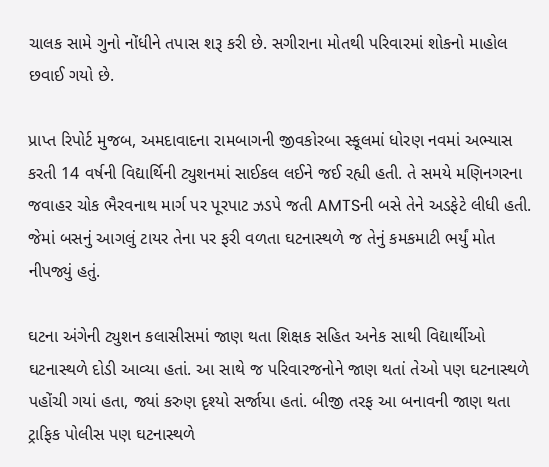ચાલક સામે ગુનો નોંધીને તપાસ શરૂ કરી છે. સગીરાના મોતથી પરિવારમાં શોકનો માહોલ છવાઈ ગયો છે.

પ્રાપ્ત રિપોર્ટ મુજબ, અમદાવાદના રામબાગની જીવકોરબા સ્કૂલમાં ધોરણ નવમાં અભ્યાસ કરતી 14 વર્ષની વિદ્યાર્થિની ટ્યુશનમાં સાઈકલ લઈને જઈ રહ્યી હતી. તે સમયે મણિનગરના જવાહર ચોક ભૈરવનાથ માર્ગ પર પૂરપાટ ઝડપે જતી AMTSની બસે તેને અડફેટે લીધી હતી. જેમાં બસનું આગલું ટાયર તેના પર ફરી વળતા ઘટનાસ્થળે જ તેનું કમકમાટી ભર્યું મોત નીપજ્યું હતું.

ઘટના અંગેની ટ્યુશન કલાસીસમાં જાણ થતા શિક્ષક સહિત અનેક સાથી વિદ્યાર્થીઓ ઘટનાસ્થળે દોડી આવ્યા હતાં. આ સાથે જ પરિવારજનોને જાણ થતાં તેઓ પણ ઘટનાસ્થળે પહોંચી ગયાં હતા, જ્યાં કરુણ દૃશ્યો સર્જાયા હતાં. બીજી તરફ આ બનાવની જાણ થતા ટ્રાફિક પોલીસ પણ ઘટનાસ્થળે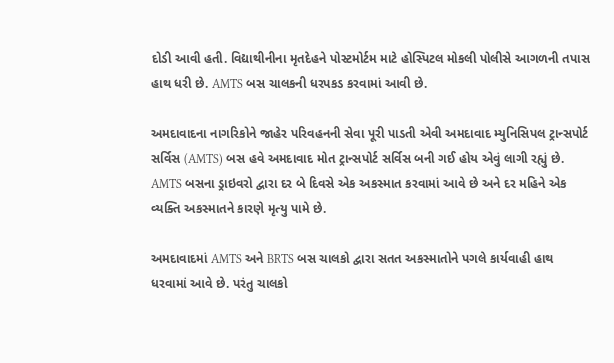દોડી આવી હતી. વિદ્યાથીનીના મૃતદેહને પોસ્ટમોર્ટમ માટે હોસ્પિટલ મોકલી પોલીસે આગળની તપાસ હાથ ધરી છે. AMTS બસ ચાલકની ધરપકડ કરવામાં આવી છે.

અમદાવાદના નાગરિકોને જાહેર પરિવહનની સેવા પૂરી પાડતી એવી અમદાવાદ મ્યુનિસિપલ ટ્રાન્સપોર્ટ સર્વિસ (AMTS) બસ હવે અમદાવાદ મોત ટ્રાન્સપોર્ટ સર્વિસ બની ગઈ હોય એવું લાગી રહ્યું છે. AMTS બસના ડ્રાઇવરો દ્વારા દર બે દિવસે એક અકસ્માત કરવામાં આવે છે અને દર મહિને એક વ્યક્તિ અકસ્માતને કારણે મૃત્યુ પામે છે.

અમદાવાદમાં AMTS અને BRTS બસ ચાલકો દ્વારા સતત અકસ્માતોને પગલે કાર્યવાહી હાથ ધરવામાં આવે છે. પરંતુ ચાલકો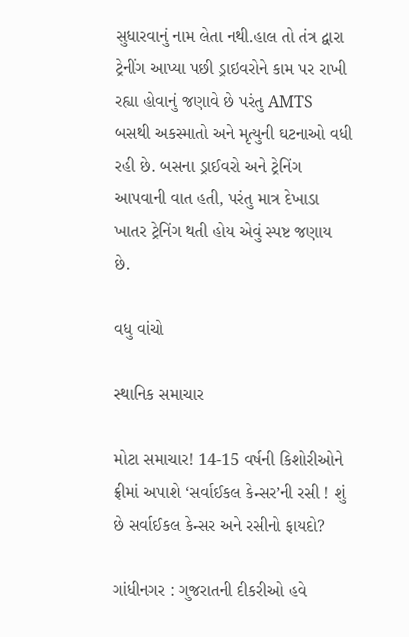સુધારવાનું નામ લેતા નથી.હાલ તો તંત્ર દ્વારા ટ્રેનીંગ આપ્યા પછી ડ્રાઇવરોને કામ પર રાખી રહ્યા હોવાનું જણાવે છે પરંતુ AMTS બસથી અકસ્માતો અને મૃત્યુની ઘટનાઓ વધી રહી છે. બસના ડ્રાઈવરો અને ટ્રેનિંગ આપવાની વાત હતી, પરંતુ માત્ર દેખાડા ખાતર ટ્રેનિંગ થતી હોય એવું સ્પષ્ટ જણાય છે.

વધુ વાંચો

સ્થાનિક સમાચાર

મોટા સમાચાર! 14-15 વર્ષની કિશોરીઓને ફ્રીમાં અપાશે ‘સર્વાઈકલ કેન્સર’ની રસી ! શું છે સર્વાઈકલ કેન્સર અને રસીનો ફાયદો?

ગાંધીનગર : ગુજરાતની દીકરીઓ હવે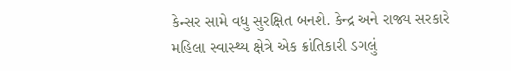કેન્સર સામે વધુ સુરક્ષિત બનશે. કેન્દ્ર અને રાજ્ય સરકારે મહિલા સ્વાસ્થ્ય ક્ષેત્રે એક ક્રાંતિકારી ડગલું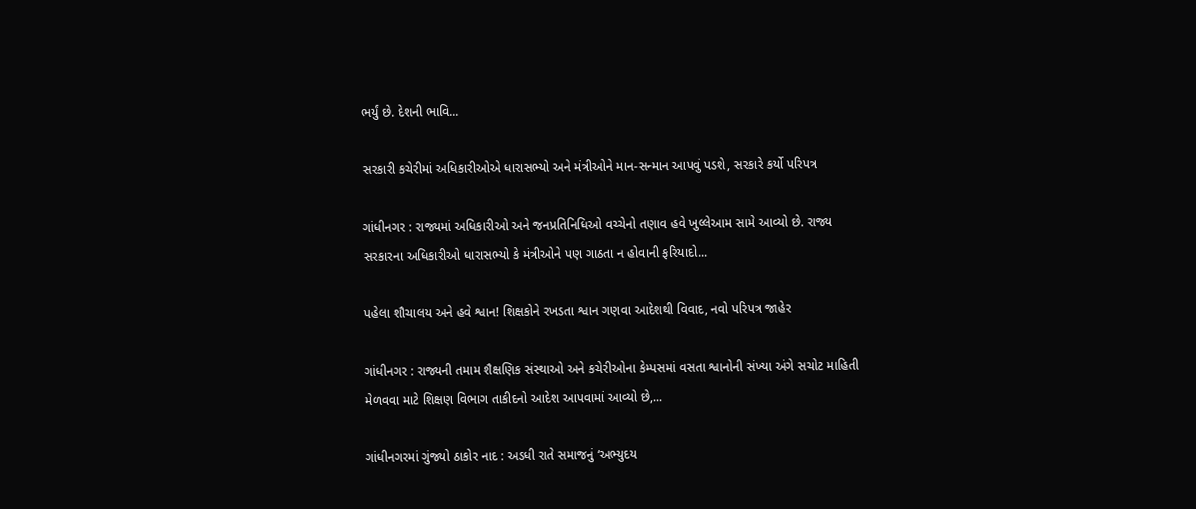ભર્યું છે. દેશની ભાવિ...

સરકારી કચેરીમાં અધિકારીઓએ ધારાસભ્યો અને મંત્રીઓને માન-સન્માન આપવું પડશે, સરકારે કર્યો પરિપત્ર

ગાંધીનગર : રાજ્યમાં અધિકારીઓ અને જનપ્રતિનિધિઓ વચ્ચેનો તણાવ હવે ખુલ્લેઆમ સામે આવ્યો છે. રાજ્ય સરકારના અધિકારીઓ ધારાસભ્યો કે મંત્રીઓને પણ ગાઠતા ન હોવાની ફરિયાદો...

પહેલા શૌચાલય અને હવે શ્વાન! શિક્ષકોને રખડતા શ્વાન ગણવા આદેશથી વિવાદ, નવો પરિપત્ર જાહેર

ગાંધીનગર : રાજ્યની તમામ શૈક્ષણિક સંસ્થાઓ અને કચેરીઓના કેમ્પસમાં વસતા શ્વાનોની સંખ્યા અંગે સચોટ માહિતી મેળવવા માટે શિક્ષણ વિભાગ તાકીદનો આદેશ આપવામાં આવ્યો છે,...

ગાંધીનગરમાં ગુંજ્યો ઠાકોર નાદ : અડધી રાતે સમાજનું ‘અભ્યુદય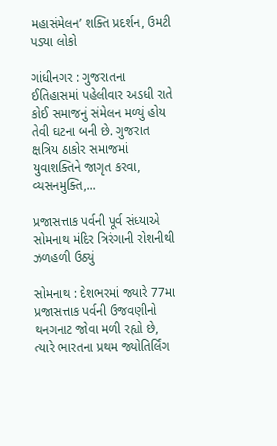મહાસંમેલન’ શક્તિ પ્રદર્શન, ઉમટી પડ્યા લોકો

ગાંધીનગર : ગુજરાતના ઈતિહાસમાં પહેલીવાર અડધી રાતે કોઈ સમાજનું સંમેલન મળ્યું હોય તેવી ઘટના બની છે. ગુજરાત ક્ષત્રિય ઠાકોર સમાજમાં યુવાશક્તિને જાગૃત કરવા, વ્યસનમુક્તિ,...

પ્રજાસત્તાક પર્વની પૂર્વ સંધ્યાએ સોમનાથ મંદિર ત્રિરંગાની રોશનીથી ઝળહળી ઉઠ્યું

સોમનાથ : દેશભરમાં જ્યારે 77મા પ્રજાસત્તાક પર્વની ઉજવણીનો થનગનાટ જોવા મળી રહ્યો છે, ત્યારે ભારતના પ્રથમ જ્યોતિર્લિંગ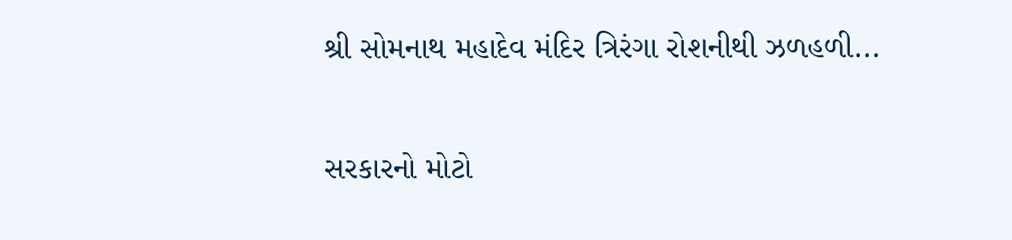શ્રી સોમનાથ મહાદેવ મંદિર ત્રિરંગા રોશનીથી ઝળહળી...

સરકારનો મોટો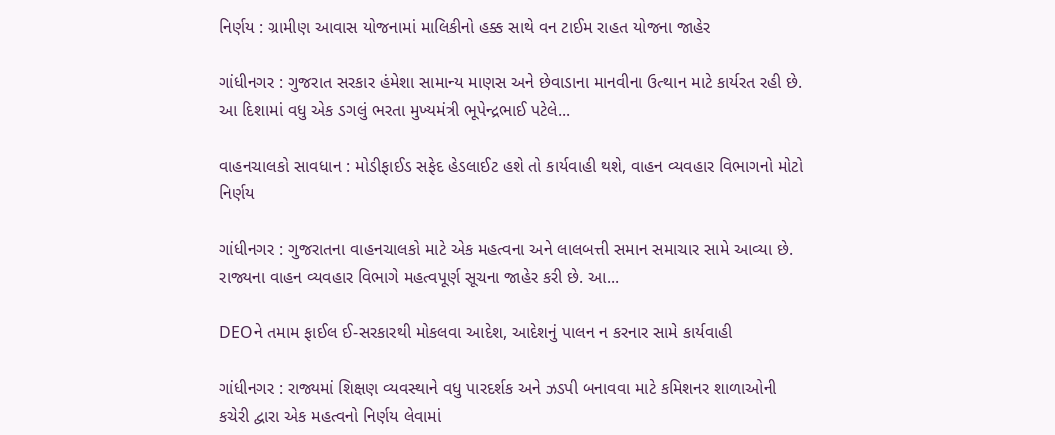નિર્ણય : ગ્રામીણ આવાસ યોજનામાં માલિકીનો હક્ક સાથે વન ટાઈમ રાહત યોજના જાહેર

ગાંધીનગર : ગુજરાત સરકાર હંમેશા સામાન્ય માણસ અને છેવાડાના માનવીના ઉત્થાન માટે કાર્યરત રહી છે. આ દિશામાં વધુ એક ડગલું ભરતા મુખ્યમંત્રી ભૂપેન્દ્રભાઈ પટેલે...

વાહનચાલકો સાવધાન : મોડીફાઈડ સફેદ હેડલાઈટ હશે તો કાર્યવાહી થશે, વાહન વ્યવહાર વિભાગનો મોટો નિર્ણય

ગાંધીનગર : ગુજરાતના વાહનચાલકો માટે એક મહત્વના અને લાલબત્તી સમાન સમાચાર સામે આવ્યા છે. રાજ્યના વાહન વ્યવહાર વિભાગે મહત્વપૂર્ણ સૂચના જાહેર કરી છે. આ...

DEOને તમામ ફાઈલ ઈ-સરકારથી મોકલવા આદેશ, આદેશનું પાલન ન કરનાર સામે કાર્યવાહી

ગાંધીનગર : રાજ્યમાં શિક્ષણ વ્યવસ્થાને વધુ પારદર્શક અને ઝડપી બનાવવા માટે કમિશનર શાળાઓની કચેરી દ્વારા એક મહત્વનો નિર્ણય લેવામાં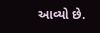આવ્યો છે.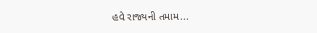હવે રાજ્યની તમામ...